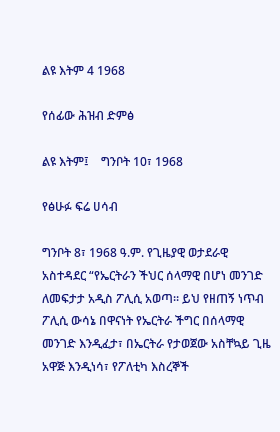ልዩ እትም 4 1968

የሰፊው ሕዝብ ድምፅ

ልዩ እትም፤    ግንቦት 10፣ 1968

የፅሁፉ ፍሬ ሀሳብ

ግንቦት 8፣ 1968 ዓ.ም. የጊዜያዊ ወታደራዊ አስተዳደር “የኤርትራን ችህር ሰላማዊ በሆነ መንገድ ለመፍታታ አዲስ ፖሊሲ አወጣ። ይህ የዘጠኝ ነጥብ ፖሊሲ ውሳኔ በዋናነት የኤርትራ ችግር በሰላማዊ መንገድ እንዲፈታ፣ በኤርትራ የታወጀው አስቸኳይ ጊዜ አዋጅ እንዲነሳ፣ የፖለቲካ እስረኞች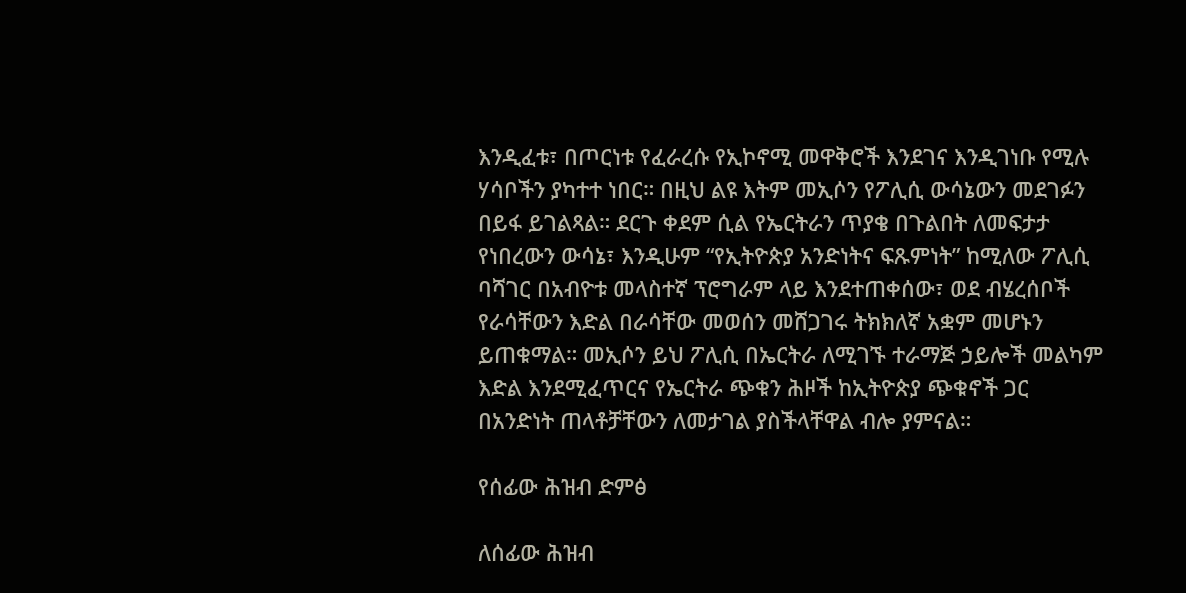እንዲፈቱ፣ በጦርነቱ የፈራረሱ የኢኮኖሚ መዋቅሮች እንደገና እንዲገነቡ የሚሉ ሃሳቦችን ያካተተ ነበር። በዚህ ልዩ እትም መኢሶን የፖሊሲ ውሳኔውን መደገፉን በይፋ ይገልጻል። ደርጉ ቀደም ሲል የኤርትራን ጥያቄ በጉልበት ለመፍታታ የነበረውን ውሳኔ፣ እንዲሁም “የኢትዮጵያ አንድነትና ፍጹምነት” ከሚለው ፖሊሲ ባሻገር በአብዮቱ መላስተኛ ፕሮግራም ላይ እንደተጠቀሰው፣ ወደ ብሄረሰቦች የራሳቸውን እድል በራሳቸው መወሰን መሸጋገሩ ትክክለኛ አቋም መሆኑን ይጠቁማል። መኢሶን ይህ ፖሊሲ በኤርትራ ለሚገኙ ተራማጅ ኃይሎች መልካም እድል እንደሚፈጥርና የኤርትራ ጭቁን ሕዞች ከኢትዮጵያ ጭቁኖች ጋር በአንድነት ጠላቶቻቸውን ለመታገል ያስችላቸዋል ብሎ ያምናል።

የሰፊው ሕዝብ ድምፅ

ለሰፊው ሕዝብ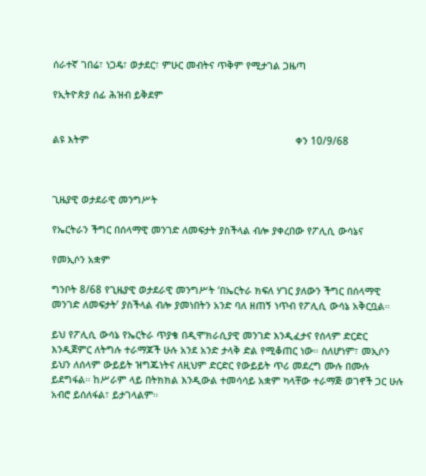ሰራተኛ ገበሬ፣ ነጋዴ፣ ወታደር፣ ምሁር መብትና ጥቅም የሚታገል ጋዜጣ

የኢትዮጵያ ሰፊ ሕዝብ ይቅደም


ልዩ እትም                                                                     ቀን 10/9/68



ጊዜያዊ ወታደራዊ መንግሥት

የኤርትራን ችግር በሰላማዊ መንገድ ለመፍታት ያስችላል ብሎ ያቀረበው የፖሊሲ ውሳኔና

የመኢሶን አቋም

ግንቦት 8/68 የጊዜያዊ ወታደራዊ መንግሥት ‘በኤርትራ ክፍለ ሃገር ያለውን ችግር በሰላማዊ መንገድ ለመፍታት’ ያስችላል ብሎ ያመነበትን አንድ ባለ ዘጠኝ ነጥብ የፖሊሲ ውሳኔ አቅርቧል።

ይህ የፖሊሲ ውሳኔ የኤርትራ ጥያቄ በዲሞክራሲያዊ መንገድ እንዲፈታና የሰላም ድርድር እንዲጀምር ለትግሉ ተራማጆች ሁሉ አንደ አንድ ታላቅ ድል የሚቆጠር ነው። ስለሆነም፣ መኢሶን ይህን ለሰላም ውይይት ዝግጁነትና ለዚህም ድርድር የውይይት ጥሪ መደረግ ሙሉ በሙሉ ይደግፋል። ከሥራም ላይ በትክክል እንዲውል ተመሳሳይ አቋም ካላቸው ተራማጅ ወገኖች ጋር ሁሉ አብሮ ይሰለፋል፣ ይታገላልም።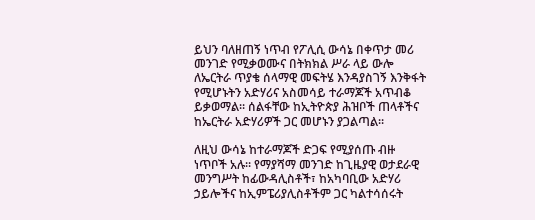ይህን ባለዘጠኝ ነጥብ የፖሊሲ ውሳኔ በቀጥታ መሪ መንገድ የሚቃወሙና በትክክል ሥራ ላይ ውሎ ለኤርትራ ጥያቄ ሰላማዊ መፍትሄ እንዳያስገኝ እንቅፋት የሚሆኑትን አድሃሪና አስመሳይ ተራማጆች አጥብቆ ይቃወማል። ሰልፋቸው ከኢትዮጵያ ሕዝቦች ጠላቶችና ከኤርትራ አድሃሪዎች ጋር መሆኑን ያጋልጣል።

ለዚህ ውሳኔ ከተራማጆች ድጋፍ የሚያሰጡ ብዙ ነጥቦች አሉ። የማያሻማ መንገድ ከጊዜያዊ ወታደራዊ መንግሥት ከፊውዳሊስቶች፣ ከአካባቢው አድሃሪ ኃይሎችና ከኢምፔሪያሊስቶችም ጋር ካልተሳሰሩት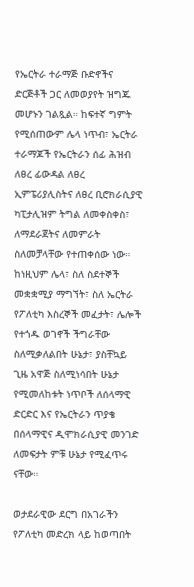የኤርትራ ተራማጅ ቡድኖችና ድርጅቶች ጋር ለመወያየት ዝግጁ መሆኑን ገልጿል። ከፍተኛ ግምት የሚሰጠውም ሌላ ነጥብ፣ ኤርትራ ተራማጆች የኤርትራን ሰፊ ሕዝብ ለፀረ ፊውዳል ለፀረ ኢምፔሪያሊስትና ለፀረ ቢሮክራሲያዊ ካፒታሊዝም ትግል ለመቀስቀስ፣ ለማደራጀትና ለመምራት ስለመቻላቸው የተጠቀሰው ነው። ከነዚህም ሌላ፣ ስለ ስደተኞች መቋቋሚያ ማግኘት፣ ስለ ኤርትራ የፖለቲካ እስረኞች መፈታት፣ ሌሎች የተጎዱ ወገኖች ችግራቸው ስለሚቃለልበት ሁኔታ፣ ያስቸኳይ ጊዜ አዋጅ ስለሚነሳበት ሁኔታ የሚመለከቱት ነጥቦች ለሰላማዊ ድርድር እና የኤርትራን ጥያቄ በሰላማዊና ዲሞክራሲያዊ መንገድ ለመፍታት ምቹ ሁኔታ የሚፈጥሩ ናቸው።

ወታደራዊው ደርግ በአገራችን የፖለቲካ መድረክ ላይ ከወጣበት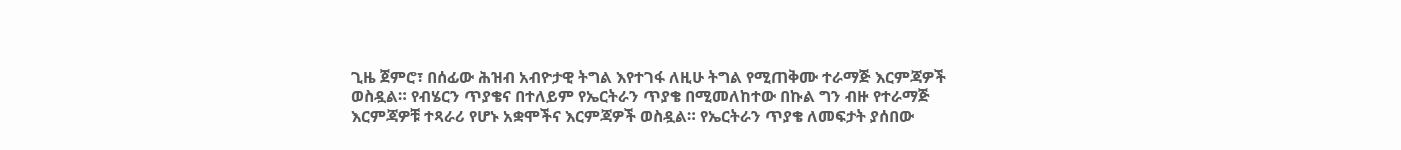ጊዜ ጀምሮ፣ በሰፊው ሕዝብ አብዮታዊ ትግል እየተገፋ ለዚሁ ትግል የሚጠቅሙ ተራማጅ እርምጃዎች ወስዷል። የብሄርን ጥያቄና በተለይም የኤርትራን ጥያቄ በሚመለከተው በኩል ግን ብዙ የተራማጅ እርምጃዎቹ ተጻራሪ የሆኑ አቋሞችና እርምጃዎች ወስዷል። የኤርትራን ጥያቄ ለመፍታት ያሰበው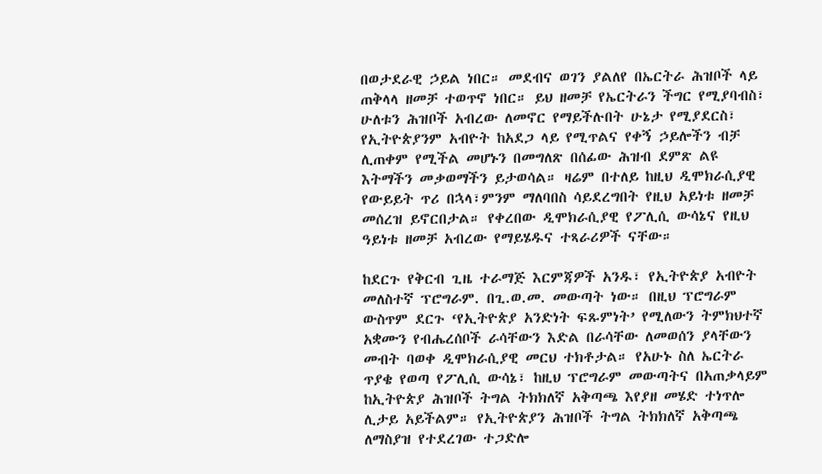በወታደራዊ ኃይል ነበር። መደብና ወገን ያልለየ በኤርትራ ሕዝቦች ላይ ጠቅላላ ዘመቻ ተወጥኖ ነበር። ይህ ዘመቻ የኤርትራን ችግር የሚያባብስ፣ ሁለቱን ሕዝቦች አብረው ለመኖር የማይችሉበት ሁኔታ የሚያደርስ፣ የኢትዮጵያንም አብዮት ከአደጋ ላይ የሚጥልና የቀኝ ኃይሎችን ብቻ ሊጠቀም የሚችል መሆኑን በመግለጽ በሰፊው ሕዝብ ደምጽ ልዩ እትማችን መቃወማችን ይታወሳል። ዛሬም በተለይ ከዚህ ዲሞክራሲያዊ የውይይት ጥሪ በኋላ፣ምንም ማለባበስ ሳይደረግበት የዚህ አይነቱ ዘመቻ መሰረዝ ይኖርበታል። የቀረበው ዲሞክራሲያዊ የፖሊሲ ውሳኔና የዚህ ዓይነቱ ዘመቻ አብረው የማይሄዱና ተጻራሪዎች ናቸው።

ከደርጉ የቅርብ ጊዜ ተራማጅ እርምጃዎች አንዱ፣ የኢትዮጵያ አብዮት መለስተኛ ፕሮግራም. በጊ.ወ.መ. መውጣት ነው። በዚህ ፕሮግራም ውስጥም ደርጉ ‘የኢትዮጵያ አንድነት ፍጹምነት’ የሚለውን ትምክህተኛ አቋሙን የብሔረሰቦች ራሳቸውን እድል በራሳቸው ለመወሰን ያላቸውን መብት ባወቀ ዲሞክራሲያዊ መርህ ተክቶታል። የአሁኑ ስለ ኤርትራ ጥያቄ የወጣ የፖሊሲ ውሳኔ፣ ከዚህ ፕሮግራም መውጣትና በአጠቃላይም ከኢትዮጵያ ሕዝቦች ትግል ትክክለኛ አቅጣጫ እየያዘ መሄድ ተነጥሎ ሊታይ አይችልም። የኢትዮጵያን ሕዝቦች ትግል ትክክለኛ አቅጣጫ ለማስያዝ የተደረገው ተጋድሎ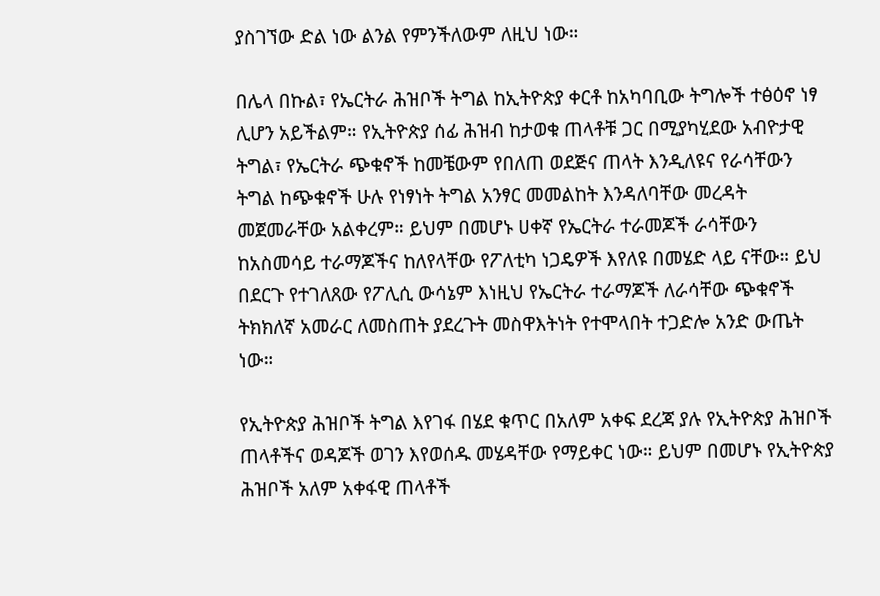ያስገኘው ድል ነው ልንል የምንችለውም ለዚህ ነው።

በሌላ በኩል፣ የኤርትራ ሕዝቦች ትግል ከኢትዮጵያ ቀርቶ ከአካባቢው ትግሎች ተፅዕኖ ነፃ ሊሆን አይችልም። የኢትዮጵያ ሰፊ ሕዝብ ከታወቁ ጠላቶቹ ጋር በሚያካሂደው አብዮታዊ ትግል፣ የኤርትራ ጭቁኖች ከመቼውም የበለጠ ወደጅና ጠላት እንዲለዩና የራሳቸውን ትግል ከጭቁኖች ሁሉ የነፃነት ትግል አንፃር መመልከት እንዳለባቸው መረዳት መጀመራቸው አልቀረም። ይህም በመሆኑ ሀቀኛ የኤርትራ ተራመጆች ራሳቸውን ከአስመሳይ ተራማጆችና ከለየላቸው የፖለቲካ ነጋዴዎች እየለዩ በመሄድ ላይ ናቸው። ይህ በደርጉ የተገለጸው የፖሊሲ ውሳኔም እነዚህ የኤርትራ ተራማጆች ለራሳቸው ጭቁኖች ትክክለኛ አመራር ለመስጠት ያደረጉት መስዋእትነት የተሞላበት ተጋድሎ አንድ ውጤት ነው።

የኢትዮጵያ ሕዝቦች ትግል እየገፋ በሄደ ቁጥር በአለም አቀፍ ደረጃ ያሉ የኢትዮጵያ ሕዝቦች ጠላቶችና ወዳጆች ወገን እየወሰዱ መሄዳቸው የማይቀር ነው። ይህም በመሆኑ የኢትዮጵያ ሕዝቦች አለም አቀፋዊ ጠላቶች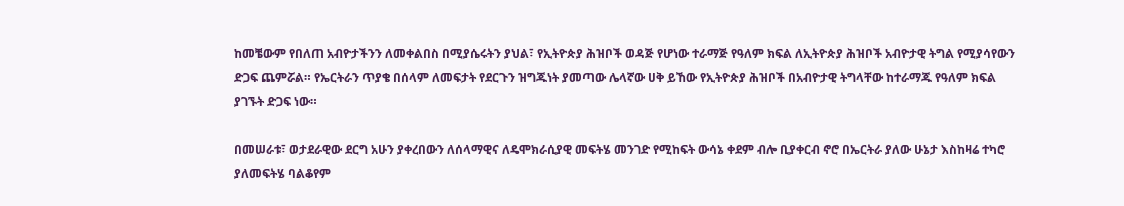ከመቼውም የበለጠ አብዮታችንን ለመቀልበስ በሚያሴሩትን ያህል፣ የኢትዮጵያ ሕዝቦች ወዳጅ የሆነው ተራማጅ የዓለም ክፍል ለኢትዮጵያ ሕዝቦች አብዮታዊ ትግል የሚያሳየውን ድጋፍ ጨምሯል። የኤርትራን ጥያቄ በሰላም ለመፍታት የደርጉን ዝግጁነት ያመጣው ሌላኛው ሀቅ ይኸው የኢትዮጵያ ሕዝቦች በአብዮታዊ ትግላቸው ከተራማጁ የዓለም ክፍል ያገኙት ድጋፍ ነው።

በመሠራቱ፣ ወታደራዊው ደርግ አሁን ያቀረበውን ለሰላማዊና ለዴሞክራሲያዊ መፍትሄ መንገድ የሚከፍት ውሳኔ ቀደም ብሎ ቢያቀርብ ኖሮ በኤርትራ ያለው ሁኔታ እስከዛሬ ተካሮ ያለመፍትሄ ባልቆየም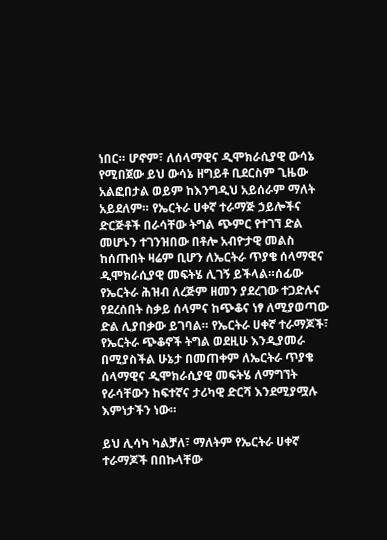ነበር። ሆኖም፣ ለሰላማዊና ዲሞክራሲያዊ ውሳኔ የሚበጀው ይህ ውሳኔ ዘግይቶ ቢደርስም ጊዜው አልፎበታል ወይም ከእንግዲህ አይሰራም ማለት አይደለም። የኤርትራ ሀቀኛ ተራማጅ ኃይሎችና ድርጅቶች በራሳቸው ትግል ጭምር የተገኘ ድል መሆኑን ተገንዝበው በቶሎ አብዮታዊ መልስ ከሰጡበት ዛሬም ቢሆን ለኤርትራ ጥያቄ ሰላማዊና ዲሞክራሲያዊ መፍትሄ ሊገኝ ይችላል።ሰፊው  የኤርትራ ሕዝብ ለረጅም ዘመን ያደረገው ተጋድሉና የደረሰበት ስቃይ ሰላምና ከጭቆና ነፃ ለሚያወጣው ድል ሊያበቃው ይገባል። የኤርትራ ሀቀኛ ተራማጆች፣ የኤርትራ ጭቆኖች ትግል ወደዚሁ እንዲያመራ በሚያስችል ሁኔታ በመጠቀም ለኤርትራ ጥያቄ ሰላማዊና ዲሞክራሲያዊ መፍትሄ ለማግኘት የራሳቸውን ከፍተኛና ታሪካዊ ድርሻ እንደሚያሟሉ እምነታችን ነው።

ይህ ሊሳካ ካልቻለ፣ ማለትም የኤርትራ ሀቀኛ ተራማጆች በበኩላቸው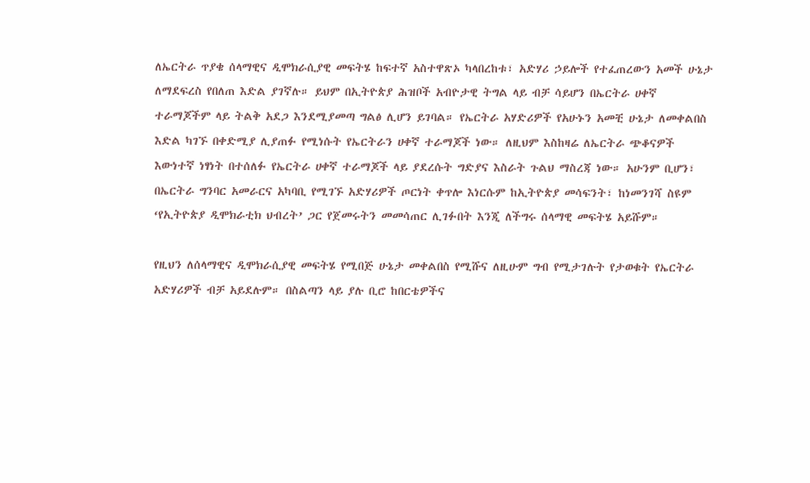ለኤርትራ ጥያቄ ሰላማዊና ዲሞክራሲያዊ መፍትሄ ከፍተኛ አስተዋጽኦ ካላበረከቱ፣ አድሃሪ ኃይሎች የተፈጠረውን አመች ሁኔታ ለማደፍረስ የበለጠ እድል ያገኛሉ። ይህም በኢትዮጵያ ሕዝቦች አብዮታዊ ትግል ላይ ብቻ ሳይሆን በኤርትራ ሀቀኛ ተራማጆችም ላይ ትልቅ አደጋ እንደሚያመጣ ግልፅ ሊሆን ይገባል። የኤርትራ አሃድሪዎች የአሁኑን አመቺ ሁኔታ ለመቀልበስ እድል ካገኙ በቀድሚያ ሊያጠፉ የሚነሱት የኤርትራን ሀቀኛ ተራማጆች ነው። ለዚህም እስከዛሬ ለኤርትራ ጭቆናዎች እውነተኛ ነፃነት በተሰለፉ የኤርትራ ሀቀኛ ተራማጆች ላይ ያደረሱት ግድያና እስራት ጉልህ ማስረጃ ነው። አሁንም ቢሆን፣ በኤርትራ ግንባር አመራርና አካባቢ የሚገኙ አድሃሪዎች ጦርነት ቀጥሎ እነርሱም ከኢትዮጵያ መሳፍንት፣ ከነመንገሻ ስዩም ‘የኢትዮጵያ ዲሞክራቲክ ህብረት’ ጋር የጀመሩትን መመሳጠር ሊገፉበት እንጂ ለችግሩ ሰላማዊ መፍትሄ አይሹም።

የዚህን ለሰላማዊና ዲሞክራሲያዊ መፍትሄ የሚበጅ ሁኔታ መቀልበስ የሚሹና ለዚሁም ግብ የሚታገሉት የታወቁት የኤርትራ አድሃሪዎች ብቻ አይደሉም። በስልጣን ላይ ያሉ ቢሮ ከበርቴዎችና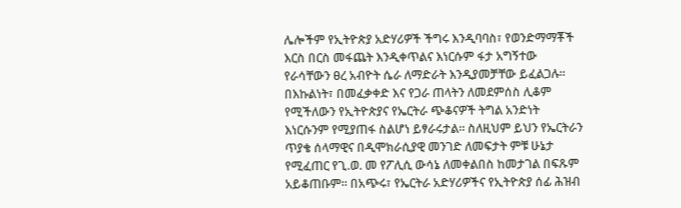ሌሎችም የኢትዮጵያ አድሃሪዎች ችግሩ እንዲባባስ፣ የወንድማማቾች እርስ በርስ መፋጨት እንዲቀጥልና እነርሱም ፋታ አግኝተው የራሳቸውን ፀረ አብዮት ሴራ ለማድራት እንዲያመቻቸው ይፈልጋሉ። በእኩልነት፣ በመፈቃቀድ እና የጋራ ጠላትን ለመደምሰስ ሊቆም የሚችለውን የኢትዮጵያና የኤርትራ ጭቆናዎች ትግል አንድነት እነርሱንም የሚያጠፋ ስልሆነ ይፃራሩታል። ስለዚህም ይህን የኤርትራን ጥያቄ ሰላማዊና በዲሞክራሲያዊ መንገድ ለመፍታት ምቹ ሁኔታ የሚፈጠር የጊ.ወ. መ የፖሊሲ ውሳኔ ለመቀልበስ ከመታገል በፍጹም አይቆጠቡም። በአጭሩ፣ የኤርትራ አድሃሪዎችና የኢትዮጵያ ሰፊ ሕዝብ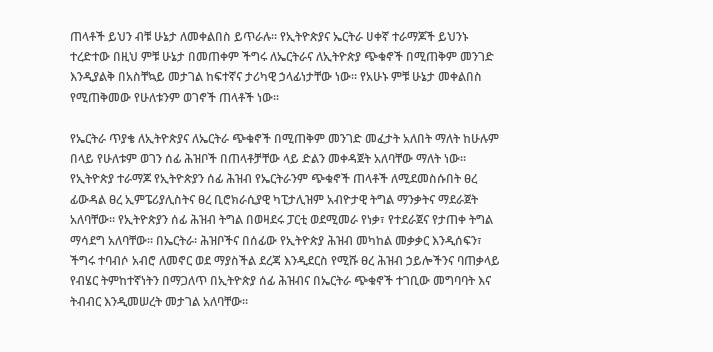ጠላቶች ይህን ብቹ ሁኔታ ለመቀልበስ ይጥራሉ። የኢትዮጵያና ኤርትራ ሀቀኛ ተራማጆች ይህንኑ ተረድተው በዚህ ምቹ ሁኔታ በመጠቀም ችግሩ ለኤርትራና ለኢትዮጵያ ጭቁኖች በሚጠቅም መንገድ እንዲያልቅ በአስቸኳይ መታገል ከፍተኛና ታሪካዊ ኃላፊነታቸው ነው። የአሁኑ ምቹ ሁኔታ መቀልበስ የሚጠቅመው የሁለቱንም ወገኖች ጠላቶች ነው።

የኤርትራ ጥያቄ ለኢትዮጵያና ለኤርትራ ጭቁኖች በሚጠቅም መንገድ መፈታት አለበት ማለት ከሁሉም በላይ የሁለቱም ወገን ሰፊ ሕዝቦች በጠላቶቻቸው ላይ ድልን መቀዳጀት አለባቸው ማለት ነው። የኢትዮጵያ ተራማጆ የኢትዮጵያን ሰፊ ሕዝብ የኤርትራንም ጭቁኖች ጠላቶች ለሚደመስሱበት ፀረ ፊውዳል ፀረ ኢምፔሪያሊስትና ፀረ ቢሮክራሲያዊ ካፒታሊዝም አብዮታዊ ትግል ማንቃትና ማደራጀት አለባቸው። የኢትዮጵያን ሰፊ ሕዝብ ትግል በወዛደሩ ፓርቲ ወደሚመራ የነቃ፣ የተደራጀና የታጠቀ ትግል ማሳደግ አለባቸው። በኤርትራ፡ ሕዝቦችና በሰፊው የኢትዮጵያ ሕዝብ መካከል መቃቃር እንዲሰፍን፣ ችግሩ ተባብሶ አብሮ ለመኖር ወደ ማያስችል ደረጃ እንዲደርስ የሚሹ ፀረ ሕዝብ ኃይሎችንና ባጠቃላይ የብሄር ትምከተኛነትን በማጋለጥ በኢትዮጵያ ሰፊ ሕዝብና በኤርትራ ጭቁኖች ተገቢው መግባባት እና ትብብር እንዲመሠረት መታገል አለባቸው።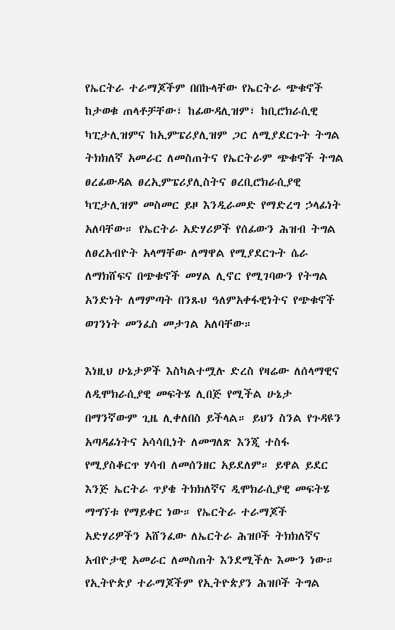የኤርትራ ተራማጆችም በበኩላቸው የኤርትራ ጭቁኖች ከታወቁ ጠላቶቻቸው፣ ከፊውዳሊዝም፣ ከቢሮክራሲዊ ካፒታሊዝምና ከኢምፔሪያሊዝም ጋር ለሚያደርጉት ትግል ትክክለኛ አመራር ለመስጠትና የኤርትራም ጭቁኖች ትግል ፀረፊውዳል ፀረኢምፔሪያሊስትና ፀረቢሮክራሲያዊ ካፒታሊዝም መስመር ይዞ እንዲራመድ የማድረግ ኃላፊነት አለባቸው። የኤርትራ አድሃሪዎች የሰፊውን ሕዝብ ትግል ለፀረአብዮት አላማቸው ለማዋል የሚያደርጉት ሴራ ለማክሸፍና በጭቁኖች መሃል ሊኖር የሚገባውን የትግል አንድነት ለማምጣት በንጹህ ዓለምአቀፋዊነትና የጭቁኖች ወገንነት መንፈስ መታገል አለባቸው።

እነዚህ ሁኔታዎች እስካልተሟሉ ድረስ የዛሬው ለሰላማዊና ለዲሞክራሲያዊ መፍትሄ ሊበጅ የሚችል ሁኔታ በማንኛውም ጊዜ ሊቀለበስ ይችላል። ይህን ስንል የጉዳዩን አጣዳፊነትና አሳሳቢነት ለመግለጽ እንጂ ተስፋ የሚያስቆርጥ ሃሳብ ለመሰንዘር አይደለም። ይዋል ይደር እንጅ ኤርትራ ጥያቄ ትክክለኛና ዲሞክራሲያዊ መፍትሄ ማግኘቱ የማይቀር ነው። የኤርትራ ተራማጆች አድሃሪዎችን አሸንፈው ለኤርትራ ሕዝቦች ትክክለኛና አብዮታዊ አመራር ለመስጠት እንደሚችሉ እሙን ነው። የኢትዮጵያ ተራማጆችም የኢትዮጵያን ሕዝቦች ትግል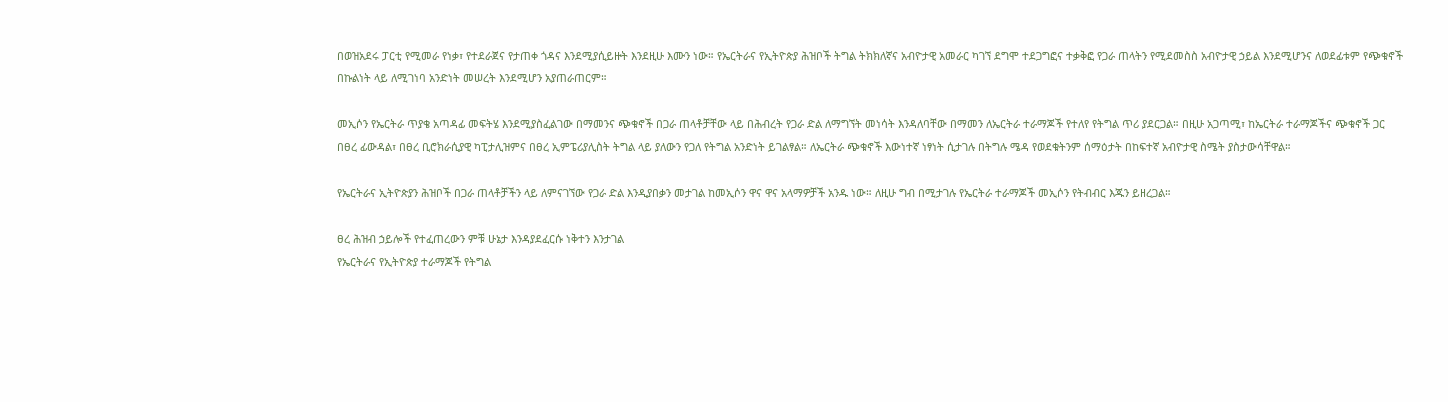በወዝአደሩ ፓርቲ የሚመራ የነቃ፣ የተደራጀና የታጠቀ ጎዳና እንደሚያሲይዙት እንደዚሁ እሙን ነው። የኤርትራና የኢትዮጵያ ሕዝቦች ትግል ትክክለኛና አብዮታዊ አመራር ካገኘ ደግሞ ተደጋግፎና ተቃቅፎ የጋራ ጠላትን የሚደመስስ አብዮታዊ ኃይል እንደሚሆንና ለወደፊቱም የጭቁኖች በኩልነት ላይ ለሚገነባ አንድነት መሠረት እንደሚሆን አያጠራጠርም።

መኢሶን የኤርትራ ጥያቄ አጣዳፊ መፍትሄ እንደሚያስፈልገው በማመንና ጭቁኖች በጋራ ጠላቶቻቸው ላይ በሕብረት የጋራ ድል ለማግኘት መነሳት እንዳለባቸው በማመን ለኤርትራ ተራማጆች የተለየ የትግል ጥሪ ያደርጋል። በዚሁ አጋጣሚ፣ ከኤርትራ ተራማጆችና ጭቁኖች ጋር በፀረ ፊውዳል፣ በፀረ ቢሮክራሲያዊ ካፒታሊዝምና በፀረ ኢምፔሪያሊስት ትግል ላይ ያለውን የጋለ የትግል አንድነት ይገልፃል። ለኤርትራ ጭቁኖች እውነተኛ ነፃነት ሲታገሉ በትግሉ ሜዳ የወደቁትንም ሰማዕታት በከፍተኛ አብዮታዊ ስሜት ያስታውሳቸዋል።

የኤርትራና ኢትዮጵያን ሕዝቦች በጋራ ጠላቶቻችን ላይ ለምናገኘው የጋራ ድል እንዲያበቃን መታገል ከመኢሶን ዋና ዋና አላማዎቻች አንዱ ነው። ለዚሁ ግብ በሚታገሉ የኤርትራ ተራማጆች መኢሶን የትብብር እጁን ይዘረጋል።

ፀረ ሕዝብ ኃይሎች የተፈጠረውን ምቹ ሁኔታ እንዳያደፈርሱ ነቅተን እንታገል
የኤርትራና የኢትዮጵያ ተራማጆች የትግል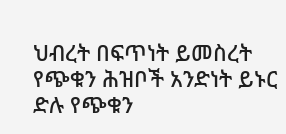ህብረት በፍጥነት ይመስረት የጭቁን ሕዝቦች አንድነት ይኑር
ድሉ የጭቁን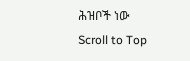ሕዝቦች ነው
Scroll to Top